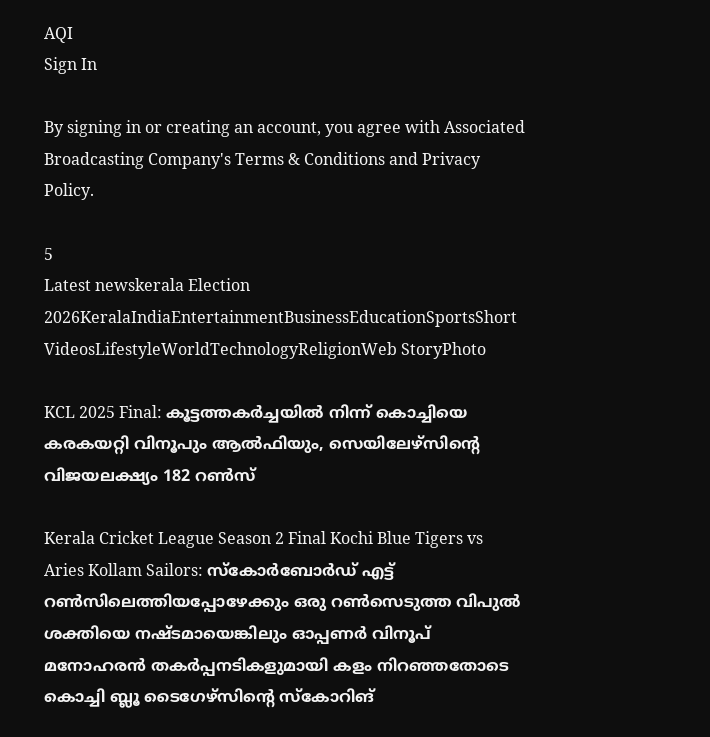AQI
Sign In

By signing in or creating an account, you agree with Associated Broadcasting Company's Terms & Conditions and Privacy Policy.

5
Latest newskerala Election 2026KeralaIndiaEntertainmentBusinessEducationSportsShort VideosLifestyleWorldTechnologyReligionWeb StoryPhoto

KCL 2025 Final: കൂട്ടത്തകര്‍ച്ചയില്‍ നിന്ന് കൊച്ചിയെ കരകയറ്റി വിനൂപും ആല്‍ഫിയും, സെയിലേഴ്‌സിന്റെ വിജയലക്ഷ്യം 182 റണ്‍സ്‌

Kerala Cricket League Season 2 Final Kochi Blue Tigers vs Aries Kollam Sailors: സ്‌കോര്‍ബോര്‍ഡ് എട്ട് റണ്‍സിലെത്തിയപ്പോഴേക്കും ഒരു റണ്‍സെടുത്ത വിപുല്‍ ശക്തിയെ നഷ്ടമായെങ്കിലും ഓപ്പണര്‍ വിനൂപ് മനോഹരന്‍ തകര്‍പ്പനടികളുമായി കളം നിറഞ്ഞതോടെ കൊച്ചി ബ്ലൂ ടൈഗേഴ്‌സിന്റെ സ്‌കോറിങ്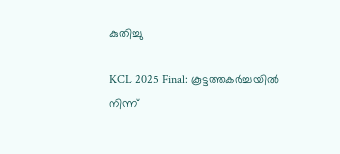കുതിച്ചു

KCL 2025 Final: കൂട്ടത്തകര്‍ച്ചയില്‍ നിന്ന്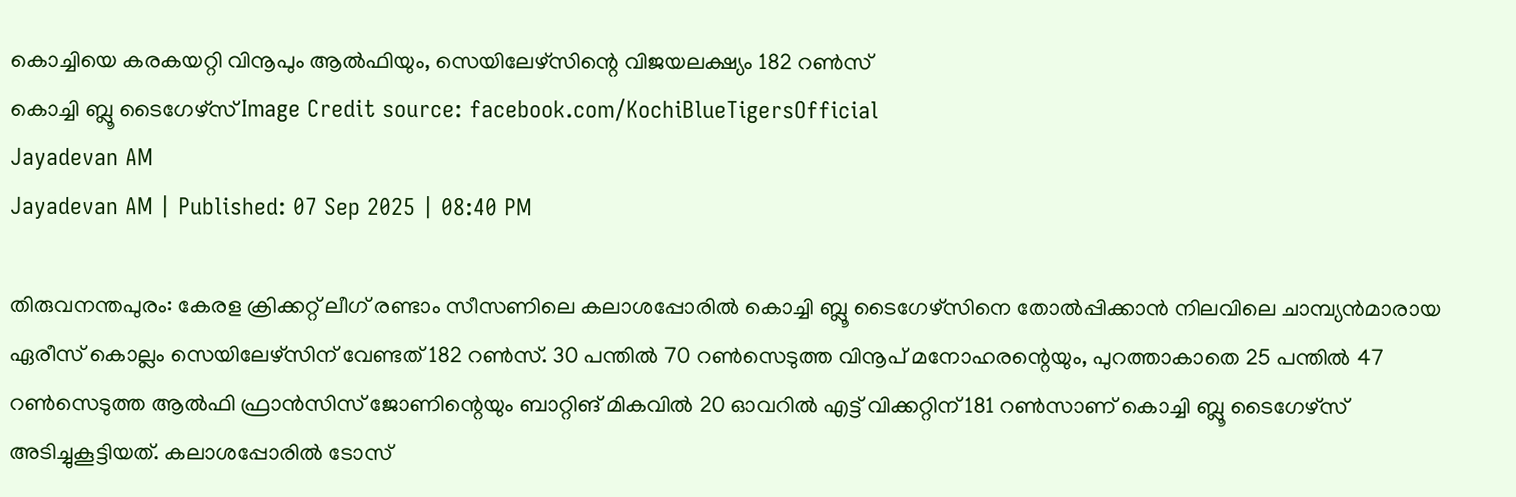കൊച്ചിയെ കരകയറ്റി വിനൂപും ആല്‍ഫിയും, സെയിലേഴ്‌സിന്റെ വിജയലക്ഷ്യം 182 റണ്‍സ്‌
കൊച്ചി ബ്ലൂ ടൈഗേഴ്‌സ്‌ Image Credit source: facebook.com/KochiBlueTigersOfficial
Jayadevan AM
Jayadevan AM | Published: 07 Sep 2025 | 08:40 PM

തിരുവനന്തപുരം: കേരള ക്രിക്കറ്റ് ലീഗ് രണ്ടാം സീസണിലെ കലാശപ്പോരില്‍ കൊച്ചി ബ്ലൂ ടൈഗേഴ്‌സിനെ തോല്‍പ്പിക്കാന്‍ നിലവിലെ ചാമ്പ്യന്‍മാരായ ഏരീസ് കൊല്ലം സെയിലേഴ്‌സിന് വേണ്ടത് 182 റണ്‍സ്. 30 പന്തില്‍ 70 റണ്‍സെടുത്ത വിനൂപ് മനോഹരന്റെയും, പുറത്താകാതെ 25 പന്തില്‍ 47 റണ്‍സെടുത്ത ആല്‍ഫി ഫ്രാന്‍സിസ് ജോണിന്റെയും ബാറ്റിങ് മികവില്‍ 20 ഓവറില്‍ എട്ട് വിക്കറ്റിന് 181 റണ്‍സാണ് കൊച്ചി ബ്ലൂ ടൈഗേഴ്‌സ് അടിച്ചുകൂട്ടിയത്. കലാശപ്പോരില്‍ ടോസ്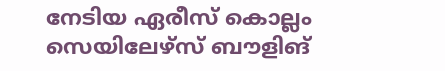നേടിയ ഏരീസ് കൊല്ലം സെയിലേഴ്‌സ് ബൗളിങ്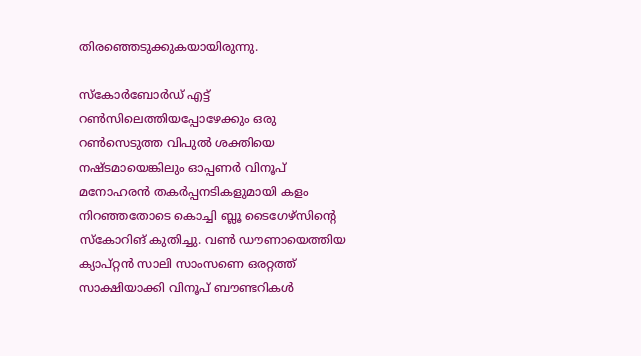തിരഞ്ഞെടുക്കുകയായിരുന്നു.

സ്‌കോര്‍ബോര്‍ഡ് എട്ട് റണ്‍സിലെത്തിയപ്പോഴേക്കും ഒരു റണ്‍സെടുത്ത വിപുല്‍ ശക്തിയെ നഷ്ടമായെങ്കിലും ഓപ്പണര്‍ വിനൂപ് മനോഹരന്‍ തകര്‍പ്പനടികളുമായി കളം നിറഞ്ഞതോടെ കൊച്ചി ബ്ലൂ ടൈഗേഴ്‌സിന്റെ സ്‌കോറിങ് കുതിച്ചു. വണ്‍ ഡൗണായെത്തിയ ക്യാപ്റ്റന്‍ സാലി സാംസണെ ഒരറ്റത്ത് സാക്ഷിയാക്കി വിനൂപ് ബൗണ്ടറികള്‍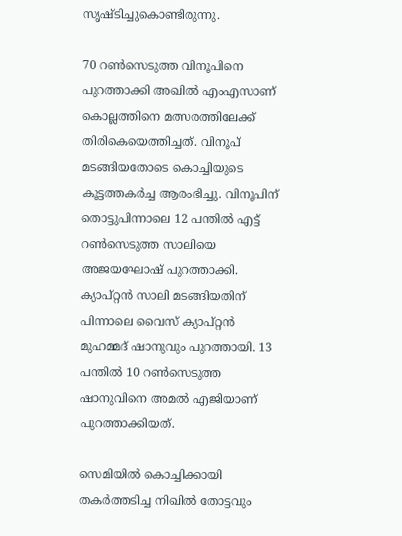സൃഷ്ടിച്ചുകൊണ്ടിരുന്നു.

70 റണ്‍സെടുത്ത വിനൂപിനെ പുറത്താക്കി അഖില്‍ എംഎസാണ്‌ കൊല്ലത്തിനെ മത്സരത്തിലേക്ക് തിരികെയെത്തിച്ചത്. വിനൂപ് മടങ്ങിയതോടെ കൊച്ചിയുടെ കൂട്ടത്തകര്‍ച്ച ആരംഭിച്ചു. വിനൂപിന് തൊട്ടുപിന്നാലെ 12 പന്തില്‍ എട്ട് റണ്‍സെടുത്ത സാലിയെ അജയഘോഷ് പുറത്താക്കി. ക്യാപ്റ്റന്‍ സാലി മടങ്ങിയതിന് പിന്നാലെ വൈസ് ക്യാപ്റ്റന്‍ മുഹമ്മദ് ഷാനുവും പുറത്തായി. 13 പന്തില്‍ 10 റണ്‍സെടുത്ത ഷാനുവിനെ അമല്‍ എജിയാണ് പുറത്താക്കിയത്.

സെമിയില്‍ കൊച്ചിക്കായി തകര്‍ത്തടിച്ച നിഖില്‍ തോട്ടവും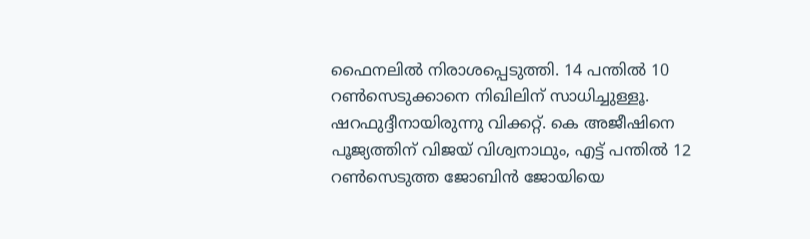ഫൈനലില്‍ നിരാശപ്പെടുത്തി. 14 പന്തില്‍ 10 റണ്‍സെടുക്കാനെ നിഖിലിന് സാധിച്ചുള്ളൂ. ഷറഫുദ്ദീനായിരുന്നു വിക്കറ്റ്. കെ അജീഷിനെ പൂജ്യത്തിന് വിജയ് വിശ്വനാഥും, എട്ട് പന്തില്‍ 12 റണ്‍സെടുത്ത ജോബിന്‍ ജോയിയെ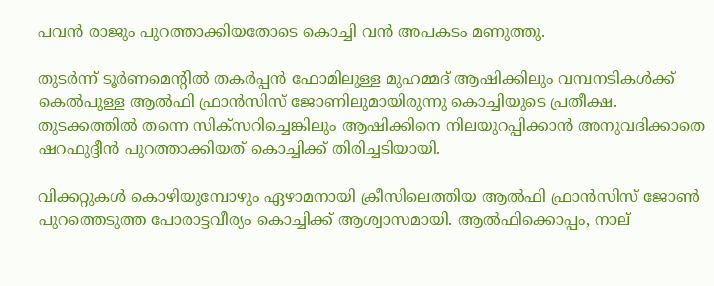പവന്‍ രാജും പുറത്താക്കിയതോടെ കൊച്ചി വന്‍ അപകടം മണുത്തു.

തുടര്‍ന്ന് ടൂര്‍ണമെന്റില്‍ തകര്‍പ്പന്‍ ഫോമിലുള്ള മുഹമ്മദ് ആഷിക്കിലും വമ്പനടികള്‍ക്ക് കെല്‍പുള്ള ആല്‍ഫി ഫ്രാന്‍സിസ് ജോണിലുമായിരുന്നു കൊച്ചിയുടെ പ്രതീക്ഷ. തുടക്കത്തില്‍ തന്നെ സിക്‌സറിച്ചെങ്കിലും ആഷിക്കിനെ നിലയുറപ്പിക്കാന്‍ അനുവദിക്കാതെ ഷറഫുദ്ദീന്‍ പുറത്താക്കിയത് കൊച്ചിക്ക് തിരിച്ചടിയായി.

വിക്കറ്റുകള്‍ കൊഴിയുമ്പോഴും ഏഴാമനായി ക്രീസിലെത്തിയ ആല്‍ഫി ഫ്രാന്‍സിസ് ജോണ്‍ പുറത്തെടുത്ത പോരാട്ടവീര്യം കൊച്ചിക്ക് ആശ്വാസമായി. ആല്‍ഫിക്കൊപ്പം, നാല്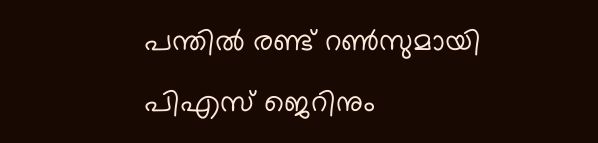പന്തില്‍ രണ്ട് റണ്‍സുമായി പിഎസ് ജെറിനും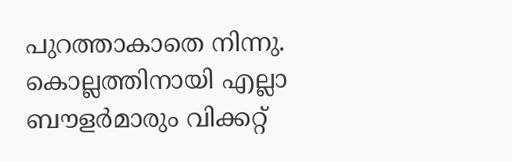പുറത്താകാതെ നിന്നു. കൊല്ലത്തിനായി എല്ലാ ബൗളര്‍മാരും വിക്കറ്റ്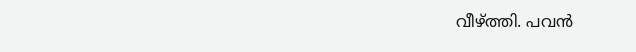വീഴ്ത്തി. പവന്‍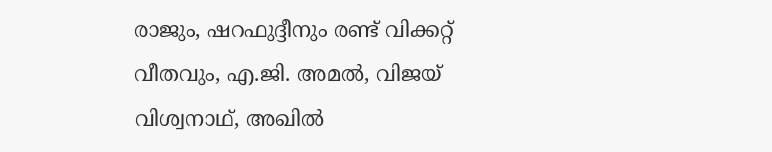രാജും, ഷറഫുദ്ദീനും രണ്ട് വിക്കറ്റ് വീതവും, എ.ജി. അമല്‍, വിജയ് വിശ്വനാഥ്, അഖില്‍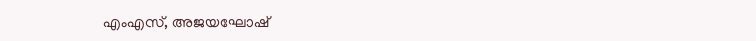എംഎസ്, അജയഘോഷ്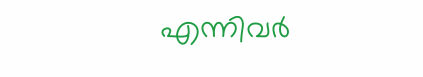എന്നിവര്‍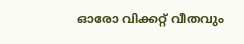ഓരോ വിക്കറ്റ് വീതവും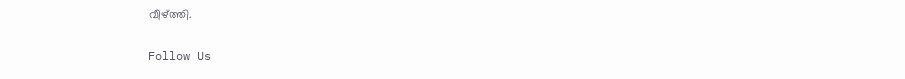വീഴ്ത്തി.

Follow Us